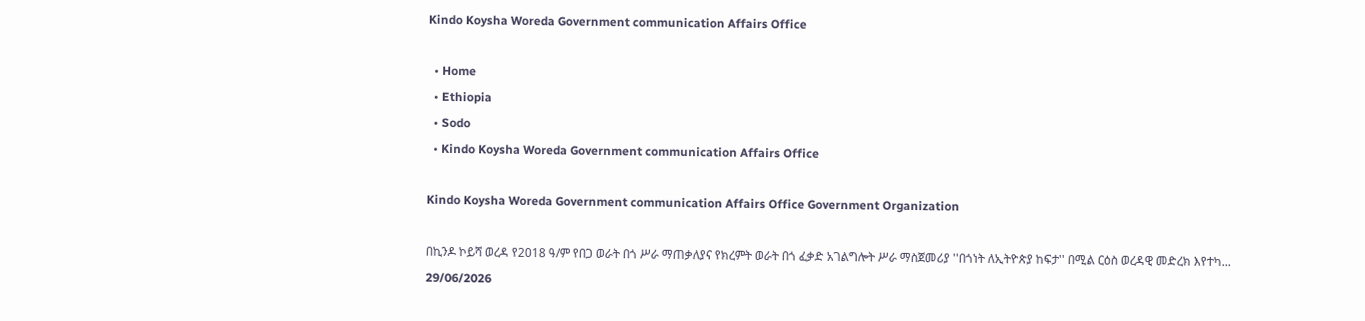Kindo Koysha Woreda Government communication Affairs Office

  • Home
  • Ethiopia
  • Sodo
  • Kindo Koysha Woreda Government communication Affairs Office

Kindo Koysha Woreda Government communication Affairs Office Government Organization

በኪንዶ ኮይሻ ወረዳ የ2018 ዓ/ም የበጋ ወራት በጎ ሥራ ማጠቃለያና የክረምት ወራት በጎ ፈቃድ አገልግሎት ሥራ ማስጀመሪያ ''በጎነት ለኢትዮጵያ ከፍታ'' በሚል ርዕስ ወረዳዊ መድረክ እየተካ...
29/06/2026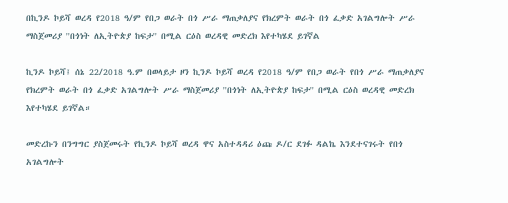በኪንዶ ኮይሻ ወረዳ የ2018 ዓ/ም የበጋ ወራት በጎ ሥራ ማጠቃለያና የክረምት ወራት በጎ ፈቃድ አገልግሎት ሥራ ማስጀመሪያ ''በጎነት ለኢትዮጵያ ከፍታ'' በሚል ርዕስ ወረዳዊ መድረክ እየተካሄደ ይገኛል

ኪንዶ ኮይሻ፤ ሰኔ 22/2018 ዓ.ም በወላይታ ዞን ኪንዶ ኮይሻ ወረዳ የ2018 ዓ/ም የበጋ ወራት የበጎ ሥራ ማጠቃለያና የክረምት ወራት በጎ ፈቃድ አገልግሎት ሥራ ማስጀመሪያ ''በጎነት ለኢትዮጵያ ከፍታ'' በሚል ርዕስ ወረዳዊ መድረክ እየተካሄደ ይገኛል።

መድረኩን በንግግር ያስጀመሩት የኪንዶ ኮይሻ ወረዳ ዋና አስተዳዳሪ ዕጩ ዶ/ር ደገፉ ዳልኬ እንደተናገሩት የበጎ አገልግሎት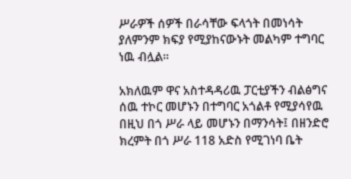ሥራዎች ሰዎች በራሳቸው ፍላጎት በመነሳት ያለምንም ክፍያ የሚያከናውኑት መልካም ተግባር ነዉ ብሏል።

አክለዉም ዋና አስተዳዳሪዉ ፓርቲያችን ብልፅግና ሰዉ ተኮር መሆኑን በተግባር አጎልቶ የሚያሳየዉ በዚህ በጎ ሥራ ላይ መሆኑን በማንሳት፤ በዘንድሮ ክረምት በጎ ሥራ 118 አድስ የሚገነባ ቤት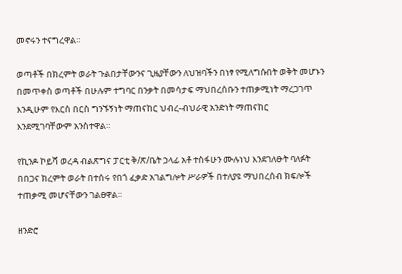መኖሩን ተናግረዋል።

ወጣቶች በክረምት ወራት ጉልበታቸውንና ጊዜያቸውን ለህዝባችን በነፃ የሚለግሱበት ወቅት መሆኑን በመጥቀስ ወጣቶች በሁሉም ተግባር በንቃት በመሳታፍ ማህበረሰቡን ተጠቃሚነት ማረጋገጥ እንዲሁም የእርስ በርስ ግንኙኝነት ማጠናከር ህብረ-ብህራዊ አንድነት ማጠናከር እንደሚገባቸውም አንስተዋል።

የኪንዶ ኮይሻ ወረዳ ብልጽግና ፓርቲ ቅ/ጽ/ቤት ኃላፊ አቶ ተስፋሁን ሙሉነህ እንደገለፁት ባለፉት በበጋና ክረምት ወራት በተሰሩ የበጎ ፈቃድ አገልግሎት ሥራዎች በተለያዩ ማህበረሰብ ክፍሎች ተጠቃሚ መሆናቸውን ገልፀዋል።

ዘንድሮ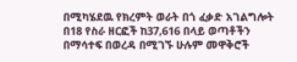በሚካሄደዉ የክረምት ወራት በጎ ፈቃድ አገልግሎት በ18 የስራ ዘርፎች ከ37,616 በላይ ወጣቶችን በማሳተፍ በወረዳ በሚገኙ ሁሉም መዋቅሮች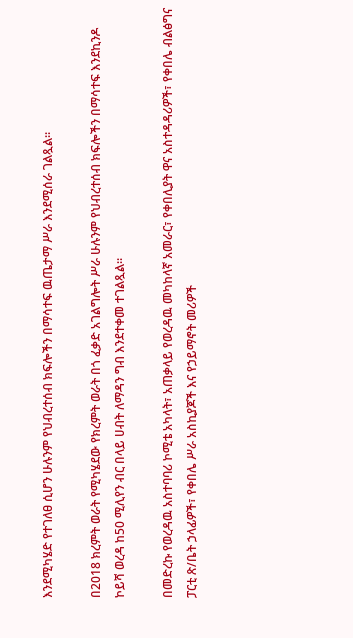እንደሚካሄድ የተገለፀ ሲሆን ሁሉንም የህብረተሰብ ክፍሎችን በማሳተፍ ዉጤታማ ሥራ እንደሚሰራ ገልጿል።

በ2018 ክረምት ወራት የሚካሄደው የክረምት ወራት በጎ ፈቃድ አገልግሎት ሥራ ሁሉንም የህብረተሰብ ክፍሎችን በማሳተፍ እንደኪንዶ ኮይሻ ወረዳ ከ50 ሚሊየን ብር በላይ ሀብት ለማዳን ግብ እንደተቀመ ተገልጿል።

በመድረኩ የወረዳዉ አስተባባሪ ኮሚቴ አካላት፣ አጠቃላይ የወረዳዉ መካከላኛ አመራር፣ የቀበሊያት ዋና አስተዳዳሪዎች፣ የቀበሌ ብልፅግና ፓርቲ ጽ/ቤት ኃላፊዎች፣ የቀበሌ ሥራ አስኪያጆች እና የኃይማኖት መሪዎች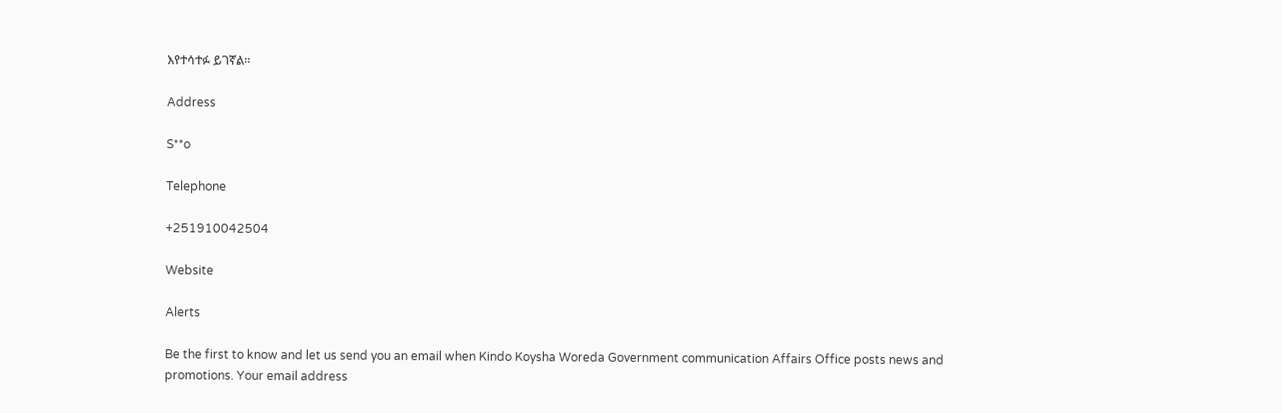እየተሳተፉ ይገኛል።

Address

S**o

Telephone

+251910042504

Website

Alerts

Be the first to know and let us send you an email when Kindo Koysha Woreda Government communication Affairs Office posts news and promotions. Your email address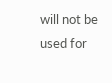will not be used for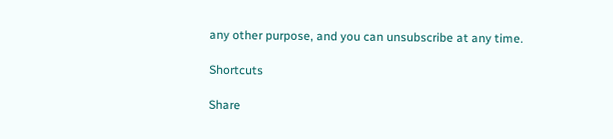any other purpose, and you can unsubscribe at any time.

Shortcuts

Share